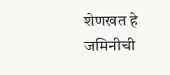शेणखत हे जमिनीची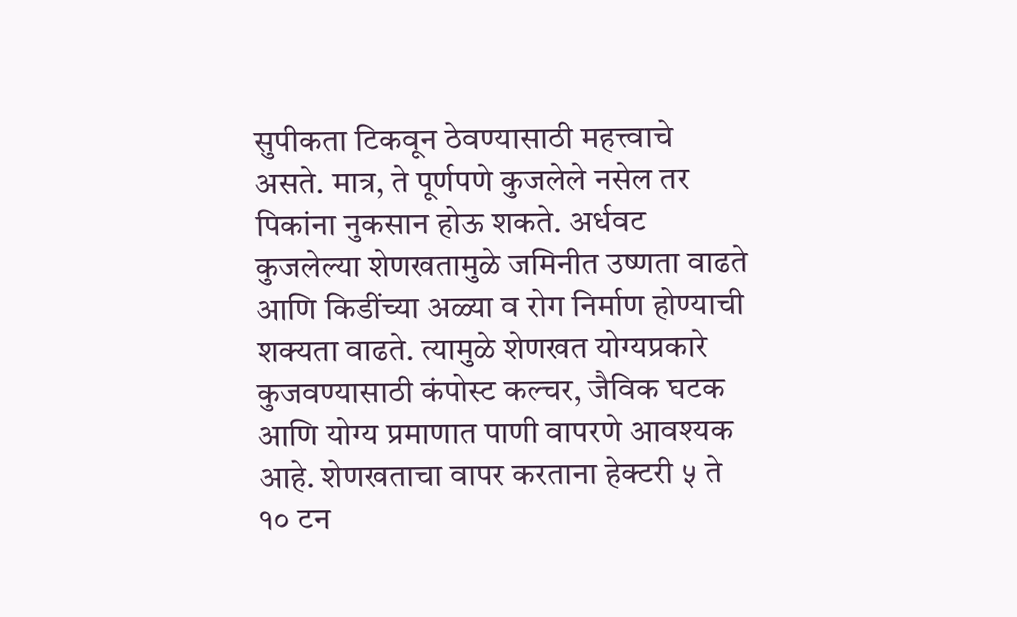सुपीकता टिकवून ठेवण्यासाठी महत्त्वाचे असते. मात्र, ते पूर्णपणे कुजलेले नसेल तर पिकांना नुकसान होऊ शकते. अर्धवट कुजलेल्या शेणखतामुळे जमिनीत उष्णता वाढते आणि किडींच्या अळ्या व रोग निर्माण होण्याची शक्यता वाढते. त्यामुळे शेणखत योग्यप्रकारे कुजवण्यासाठी कंपोस्ट कल्चर, जैविक घटक आणि योग्य प्रमाणात पाणी वापरणे आवश्यक आहे. शेणखताचा वापर करताना हेक्टरी ५ ते १० टन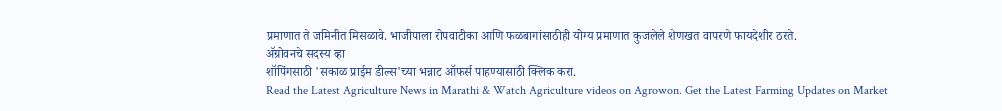प्रमाणात ते जमिनीत मिसळावे. भाजीपाला रोपवाटीका आणि फळबागांसाठीही योग्य प्रमाणात कुजलेले शेणखत वापरणे फायदेशीर ठरते.
ॲग्रोवनचे सदस्य व्हा
शॉपिंगसाठी 'सकाळ प्राईम डील्स'च्या भन्नाट ऑफर्स पाहण्यासाठी क्लिक करा.
Read the Latest Agriculture News in Marathi & Watch Agriculture videos on Agrowon. Get the Latest Farming Updates on Market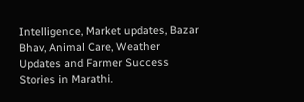Intelligence, Market updates, Bazar Bhav, Animal Care, Weather Updates and Farmer Success Stories in Marathi.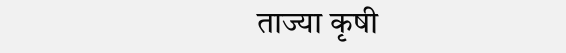ताज्या कृषी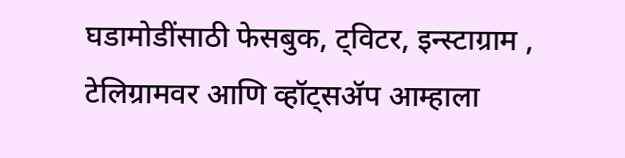घडामोडींसाठी फेसबुक, ट्विटर, इन्स्टाग्राम , टेलिग्रामवर आणि व्हॉट्सॲप आम्हाला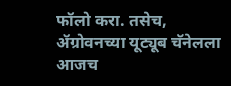फॉलो करा. तसेच, ॲग्रोवनच्या यूट्यूब चॅनेलला आजच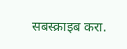सबस्क्राइब करा.